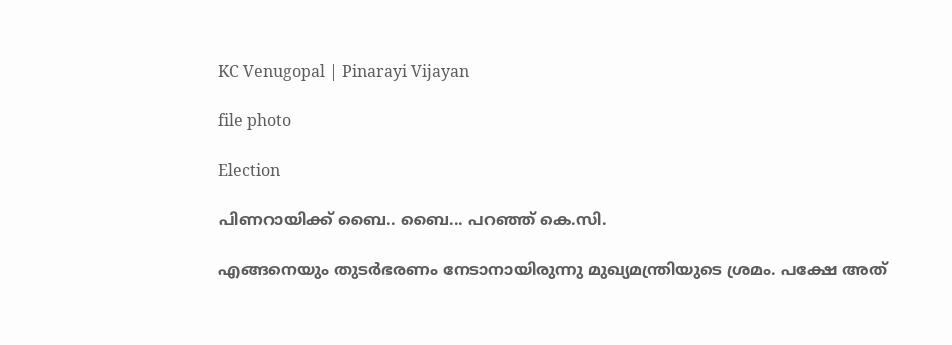KC Venugopal | Pinarayi Vijayan

file photo

Election

പിണറായിക്ക് ബൈ.. ബൈ... പറഞ്ഞ് കെ.സി.

എങ്ങനെയും തുടര്‍ഭരണം നേടാനായിരുന്നു മുഖ്യമന്ത്രിയുടെ ശ്രമം. പക്ഷേ അത്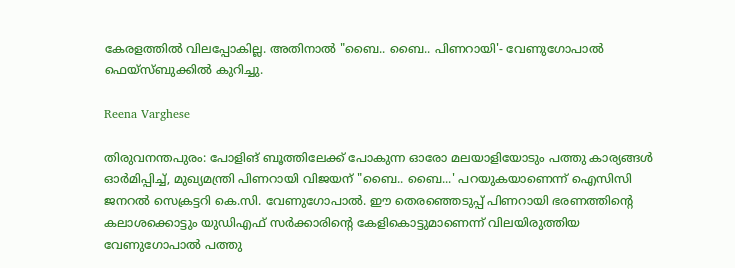കേരളത്തില്‍ വിലപ്പോകില്ല. അതിനാൽ "ബൈ.. ബൈ.. പിണറായി'- വേണുഗോപാൽ ഫെയ്സ്ബുക്കിൽ കുറിച്ചു.

Reena Varghese

തിരുവനന്തപുരം: പോളിങ് ബൂത്തിലേക്ക് പോകുന്ന ഓരോ മലയാളിയോടും പത്തു കാര്യങ്ങള്‍ ഓര്‍മിപ്പിച്ച്, മുഖ്യമന്ത്രി പിണറായി വിജയന് "ബൈ.. ബൈ...' പറയുകയാണെന്ന് ഐസിസി ജനറല്‍ സെക്രട്ടറി കെ.സി. വേണുഗോപാല്‍. ഈ തെരഞ്ഞെടുപ്പ് പിണറായി ഭരണത്തിന്‍റെ കലാശക്കൊട്ടും യുഡിഎഫ് സര്‍ക്കാരിന്‍റെ കേളികൊട്ടുമാണെന്ന് വിലയിരുത്തിയ വേണുഗോപാൽ പത്തു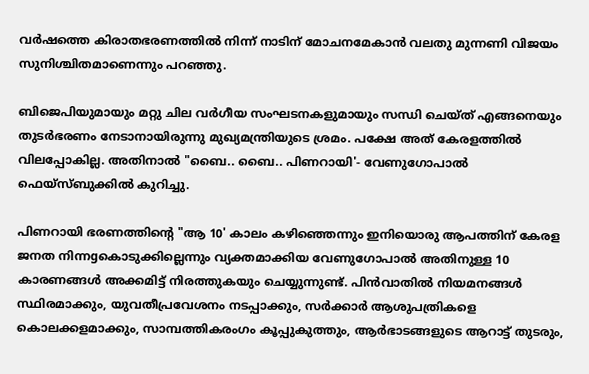വര്‍ഷത്തെ കിരാതഭരണത്തിൽ നിന്ന് നാടിന് മോചനമേകാൻ വലതു മുന്നണി വിജയം സുനിശ്ചിതമാണെന്നും പറഞ്ഞു.

ബിജെപിയുമായും മറ്റു ചില വര്‍ഗീയ സംഘടനകളുമായും സന്ധി ചെയ്ത് എങ്ങനെയും തുടര്‍ഭരണം നേടാനായിരുന്നു മുഖ്യമന്ത്രിയുടെ ശ്രമം. പക്ഷേ അത് കേരളത്തില്‍ വിലപ്പോകില്ല. അതിനാൽ "ബൈ.. ബൈ.. പിണറായി'- വേണുഗോപാൽ ഫെയ്സ്ബുക്കിൽ കുറിച്ചു.

പിണറായി ഭരണത്തിന്‍റെ "ആ 10' കാലം കഴിഞ്ഞെന്നും ഇനിയൊരു ആപത്തിന് കേരള ജനത നിന്നgകൊടുക്കില്ലെന്നും വ്യക്തമാക്കിയ വേണുഗോപാൽ അതിനുള്ള 10 കാരണങ്ങൾ അക്കമിട്ട് നിരത്തുകയും ചെയ്യുന്നുണ്ട്. പിന്‍വാതില്‍ നിയമനങ്ങള്‍ സ്ഥിരമാക്കും, യുവതീപ്രവേശനം നടപ്പാക്കും, സര്‍ക്കാര്‍ ആശുപത്രികളെ കൊലക്കളമാക്കും, സാമ്പത്തികരംഗം കൂപ്പുകുത്തും, ആര്‍ഭാടങ്ങളുടെ ആറാട്ട് തുടരും,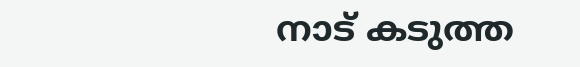നാട് കടുത്ത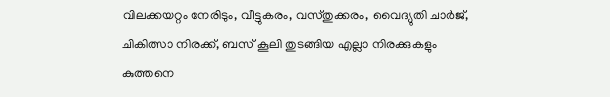വിലക്കയറ്റം നേരിടും, വീട്ടുകരം, വസ്തുക്കരം, വൈദ്യുതി ചാര്‍ജ്, ചികിത്സാ നിരക്ക്, ബസ് കൂലി തുടങ്ങിയ എല്ലാ നിരക്കുകളും കുത്തനെ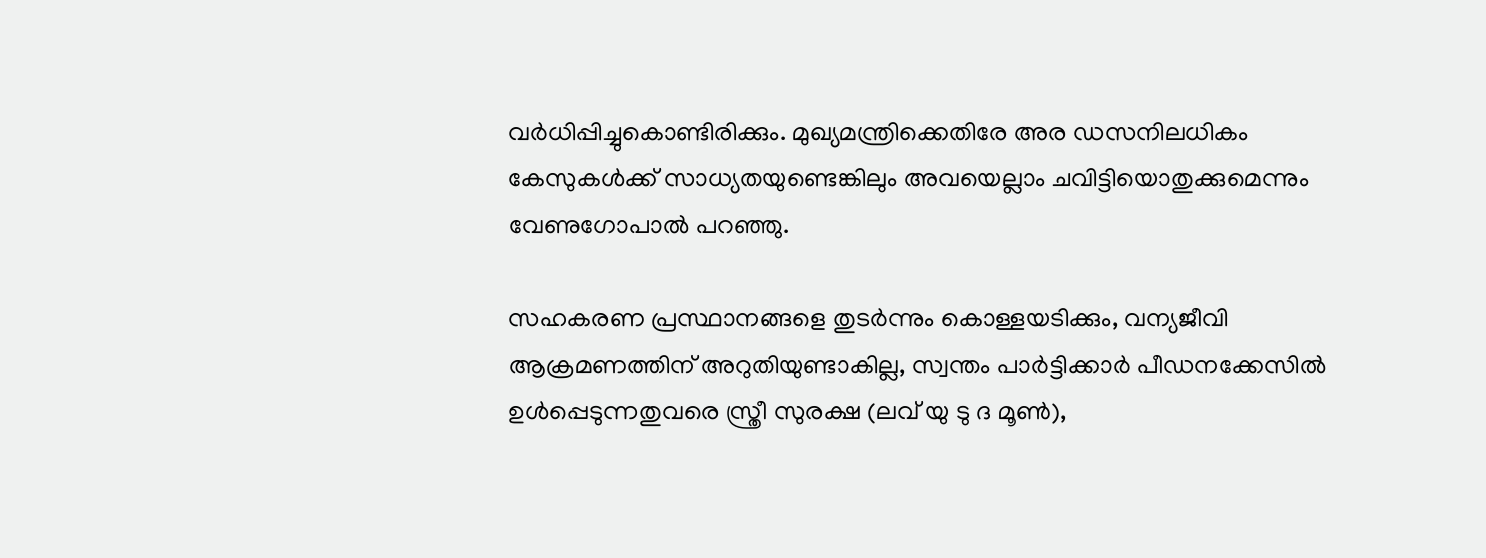വര്‍ധിപ്പിച്ചുകൊണ്ടിരിക്കും. മുഖ്യമന്ത്രിക്കെതിരേ അര ഡസനിലധികം കേസുകള്‍ക്ക് സാധ്യതയുണ്ടെങ്കിലും അവയെല്ലാം ചവിട്ടിയൊതുക്കുമെന്നും വേണുഗോപാല്‍ പറഞ്ഞു.

സഹകരണ പ്രസ്ഥാനങ്ങളെ തുടര്‍ന്നും കൊള്ളയടിക്കും, വന്യജീവി ആക്രമണത്തിന് അറുതിയുണ്ടാകില്ല, സ്വന്തം പാര്‍ട്ടിക്കാര്‍ പീഡനക്കേസില്‍ ഉള്‍പ്പെടുന്നതുവരെ സ്ത്രീ സുരക്ഷ (ലവ് യു ടു ദ മൂണ്‍),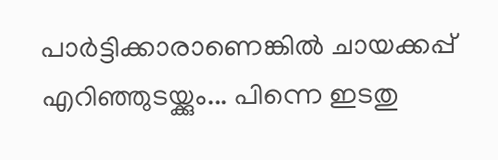പാര്‍ട്ടിക്കാരാണെങ്കില്‍ ചായക്കപ്പ് എറിഞ്ഞുടയ്ക്കും... പിന്നെ ഇടതു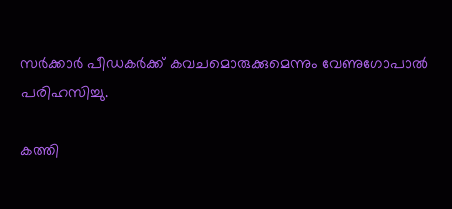സർക്കാർ പീഡകര്‍ക്ക് കവചമൊരുക്കുമെന്നും വേണുഗോപാല്‍ പരിഹസിച്ചു.

കത്തി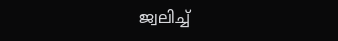ജ്വലിച്ച്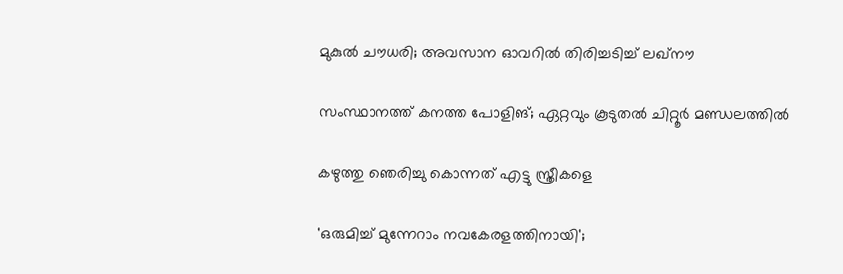മുകുൽ ചൗധരി; അവസാന ഓവറിൽ തിരിച്ചടിച്ച് ലഖ്നൗ

സംസ്ഥാനത്ത് കനത്ത പോളിങ്; ഏറ്റവും കൂടുതൽ ചിറ്റൂർ മണ്ഡലത്തിൽ

കഴുത്തു ഞെരിച്ചു കൊന്നത് എട്ടു സ്ത്രീകളെ

'ഒരുമിച്ച് മുന്നേറാം നവകേരളത്തിനായി';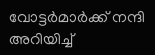വോട്ടർമാർക്ക് നന്ദി അറിയിച്ച്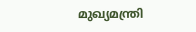മുഖ‍്യമന്ത്രി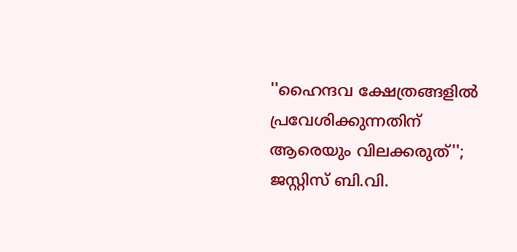''ഹൈന്ദവ ക്ഷേത്രങ്ങളിൽ പ്രവേശിക്കുന്നതിന് ആരെയും വിലക്കരുത്''; ജസ്റ്റിസ് ബി.വി.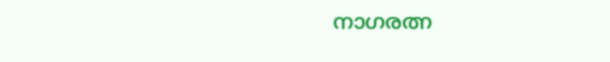നാഗരത്ന